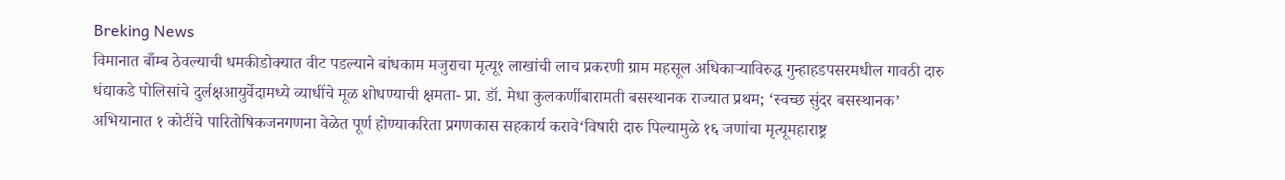Breking News
विमानात बाँम्ब ठेवल्याची धमकीडोक्यात वीट पडल्याने बांधकाम मजुराचा मृत्यू१ लाखांची लाच प्रकरणी ग्राम महसूल अधिकाऱ्याविरुद्ध गुन्हाहडपसरमधील गावठी दारु धंद्याकडे पोलिसांचे दुर्लक्षआयुर्वेदामध्ये व्याधींचे मूळ शोधण्याची क्षमता- प्रा. डॉ. मेधा कुलकर्णीबारामती बसस्थानक राज्यात प्रथम; ‘स्वच्छ सुंदर बसस्थानक’ अभियानात १ कोटींचे पारितोषिकजनगणना वेळेत पूर्ण होण्याकरिता प्रगणकास सहकार्य करावे‘विषारी दारु पिल्यामुळे १६ जणांचा मृत्यूमहाराष्ट्र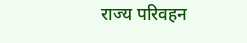राज्य परिवहन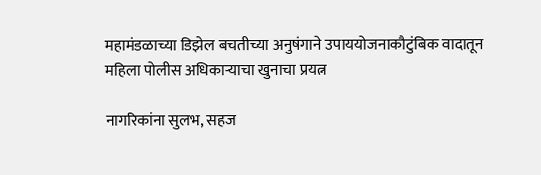महामंडळाच्या डिझेल बचतीच्या अनुषंगाने उपाययोजनाकौटुंबिक वादातून महिला पोलीस अधिकाऱ्याचा खुनाचा प्रयत्न

नागरिकांना सुलभ, सहज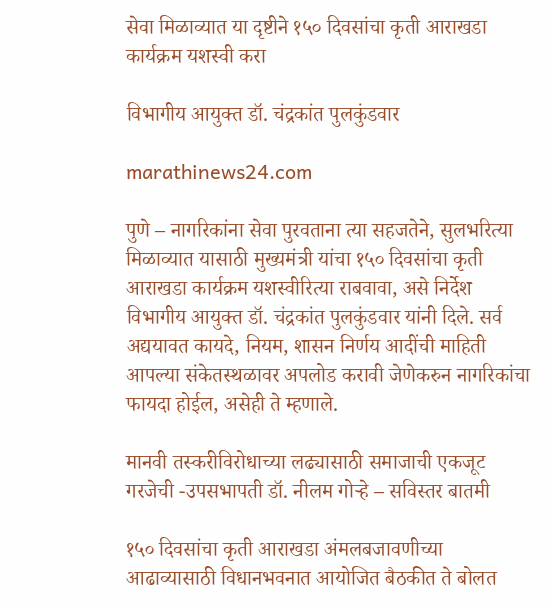सेवा मिळाव्यात या दृष्टीने १५० दिवसांचा कृती आराखडा कार्यक्रम यशस्वी करा

विभागीय आयुक्त डॉ. चंद्रकांत पुलकुंडवार

marathinews24.com

पुणे – नागरिकांना सेवा पुरवताना त्या सहजतेने, सुलभरित्या मिळाव्यात यासाठी मुख्यमंत्री यांचा १५० दिवसांचा कृती आराखडा कार्यक्रम यशस्वीरित्या राबवावा, असे निर्देश विभागीय आयुक्त डॉ. चंद्रकांत पुलकुंडवार यांनी दिले. सर्व अद्ययावत कायदे, नियम, शासन निर्णय आदींची माहिती आपल्या संकेतस्थळावर अपलोड करावी जेणेकरुन नागरिकांचा फायदा होईल, असेही ते म्हणाले.

मानवी तस्करीविरोधाच्या लढ्यासाठी समाजाची एकजूट गरजेची -उपसभापती डॉ. नीलम गोऱ्हे – सविस्तर बातमी

१५० दिवसांचा कृती आराखडा अंमलबजावणीच्या आढाव्यासाठी विधानभवनात आयोजित बैठकीत ते बोलत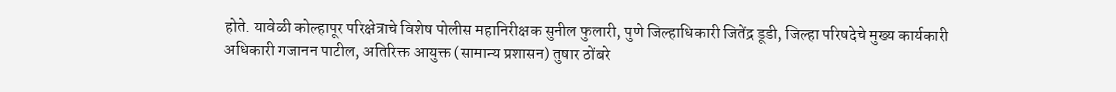होते. यावेळी कोल्हापूर परिक्षेत्राचे विशेष पोलीस महानिरीक्षक सुनील फुलारी, पुणे जिल्हाधिकारी जितेंद्र डूडी, जिल्हा परिषदेचे मुख्य कार्यकारी अधिकारी गजानन पाटील, अतिरिक्त आयुक्त (सामान्य प्रशासन) तुषार ठोंबरे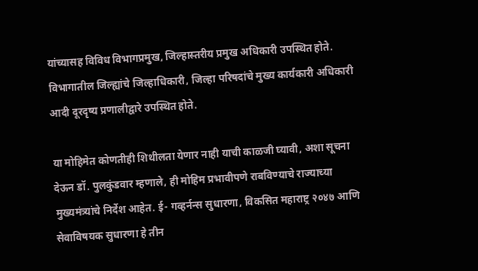यांच्यासह विविध विभागप्रमुख, जिल्हास्तरीय प्रमुख अधिकारी उपस्थित होते. विभागातील जिल्ह्यांचे जिल्हाधिकारी, जिल्हा परिषदांचे मुख्य कार्यकारी अधिकारी आदी दूरदृष्य प्रणालीद्वारे उपस्थित होते.

या मोहिमेत कोणतीही शिथीलता येणार नाही याची काळजी घ्यावी, अशा सूचना देऊन डॉ. पुलकुंडवार म्हणाले, ही मोहिम प्रभावीपणे राबविण्याचे राज्याच्या मुख्यमंत्र्यांचे निर्देश आहेत. ई- गव्हर्नन्स सुधारणा, विकसित महाराष्ट्र २०४७ आणि सेवाविषयक सुधारणा हे तीन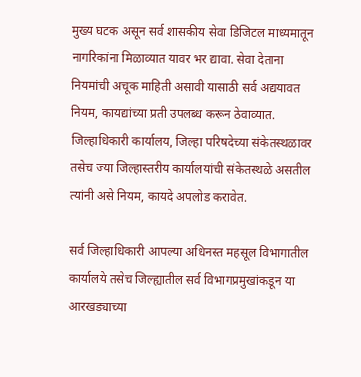मुख्य घटक असून सर्व शासकीय सेवा डिजिटल माध्यमातून नागरिकांना मिळाव्यात यावर भर द्यावा. सेवा देताना नियमांची अचूक माहिती असावी यासाठी सर्व अद्ययावत नियम, कायद्यांच्या प्रती उपलब्ध करून ठेवाव्यात. जिल्हाधिकारी कार्यालय, जिल्हा परिषदेच्या संकेतस्थळावर तसेच ज्या जिल्हास्तरीय कार्यालयांची संकेतस्थळे असतील त्यांनी असे नियम, कायदे अपलोड करावेत.

सर्व जिल्हाधिकारी आपल्या अधिनस्त महसूल विभागातील कार्यालये तसेच जिल्ह्यातील सर्व विभागप्रमुखांकडून या आरखड्याच्या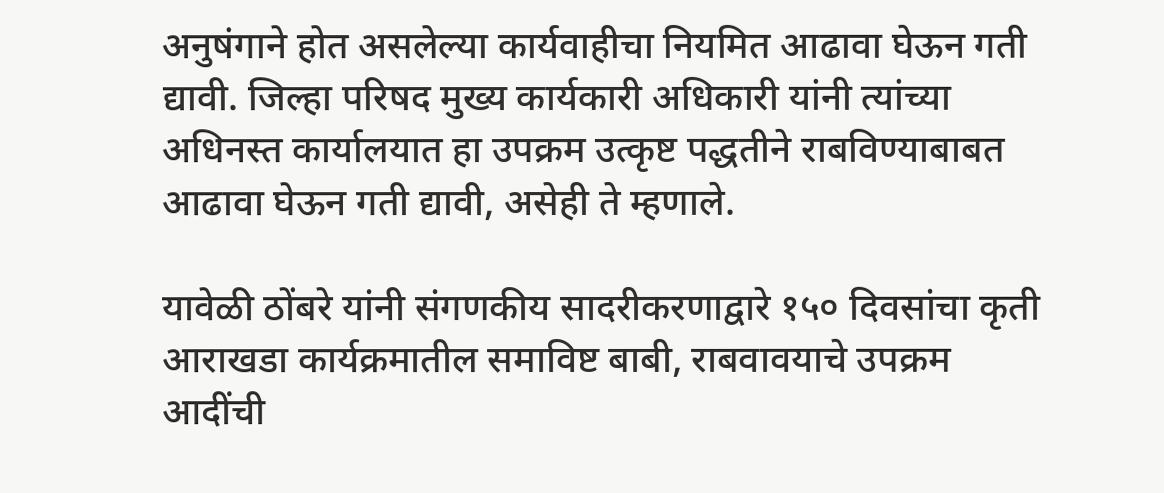अनुषंगाने होत असलेल्या कार्यवाहीचा नियमित आढावा घेऊन गती द्यावी. जिल्हा परिषद मुख्य कार्यकारी अधिकारी यांनी त्यांच्या अधिनस्त कार्यालयात हा उपक्रम उत्कृष्ट पद्धतीने राबविण्याबाबत आढावा घेऊन गती द्यावी, असेही ते म्हणाले.

यावेळी ठोंबरे यांनी संगणकीय सादरीकरणाद्वारे १५० दिवसांचा कृती आराखडा कार्यक्रमातील समाविष्ट बाबी, राबवावयाचे उपक्रम आदींची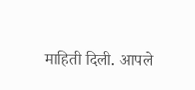माहिती दिली. आपले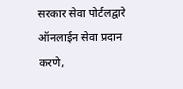सरकार सेवा पोर्टलद्वारे ऑनलाईन सेवा प्रदान करणे,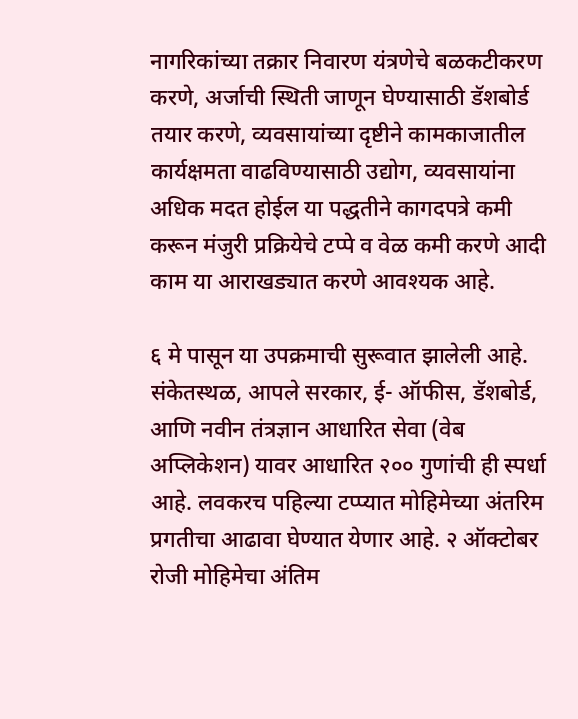नागरिकांच्या तक्रार निवारण यंत्रणेचे बळकटीकरण करणे, अर्जाची स्थिती जाणून घेण्यासाठी डॅशबोर्ड तयार करणे, व्यवसायांच्या दृष्टीने कामकाजातील कार्यक्षमता वाढविण्यासाठी उद्योग, व्यवसायांना अधिक मदत होईल या पद्धतीने कागदपत्रे कमी करून मंजुरी प्रक्रियेचे टप्पे व वेळ कमी करणे आदी काम या आराखड्यात करणे आवश्यक आहे.

६ मे पासून या उपक्रमाची सुरूवात झालेली आहे. संकेतस्थळ, आपले सरकार, ई- ऑफीस, डॅशबोर्ड, आणि नवीन तंत्रज्ञान आधारित सेवा (वेब अप्लिकेशन) यावर आधारित २०० गुणांची ही स्पर्धा आहे. लवकरच पहिल्या टप्प्यात मोहिमेच्या अंतरिम प्रगतीचा आढावा घेण्यात येणार आहे. २ ऑक्टोबर रोजी मोहिमेचा अंतिम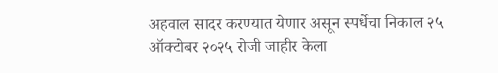अहवाल सादर करण्यात येणार असून स्पर्धेचा निकाल २५ ऑक्टोबर २०२५ रोजी जाहीर केला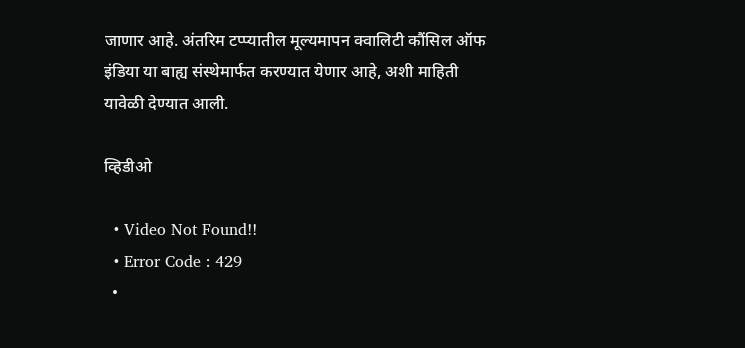जाणार आहे. अंतरिम टप्प्यातील मूल्यमापन क्वालिटी कौंसिल ऑफ इंडिया या बाह्य संस्थेमार्फत करण्यात येणार आहे, अशी माहिती यावेळी देण्यात आली.

व्हिडीओ

  • Video Not Found!!
  • Error Code : 429
  •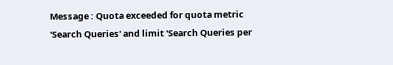Message : Quota exceeded for quota metric 'Search Queries' and limit 'Search Queries per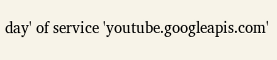day' of service 'youtube.googleapis.com'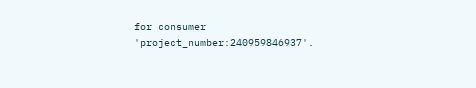for consumer 'project_number:240959846937'.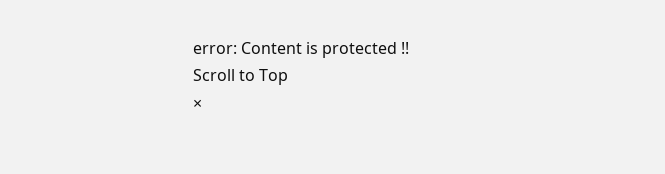error: Content is protected !!
Scroll to Top
×